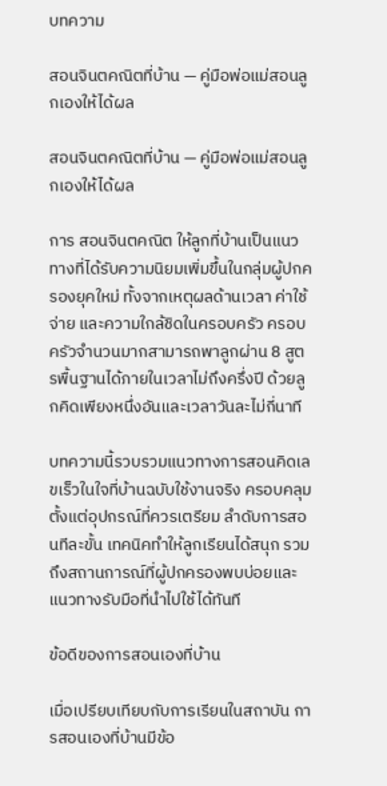บทความ

สอนจินตคณิตที่บ้าน — คู่มือพ่อแม่สอนลูกเองให้ได้ผล

สอนจินตคณิตที่บ้าน — คู่มือพ่อแม่สอนลูกเองให้ได้ผล

การ สอนจินตคณิต ให้ลูกที่บ้านเป็นแนวทางที่ได้รับความนิยมเพิ่มขึ้นในกลุ่มผู้ปกครองยุคใหม่ ทั้งจากเหตุผลด้านเวลา ค่าใช้จ่าย และความใกล้ชิดในครอบครัว ครอบครัวจำนวนมากสามารถพาลูกผ่าน 8 สูตรพื้นฐานได้ภายในเวลาไม่ถึงครึ่งปี ด้วยลูกคิดเพียงหนึ่งอันและเวลาวันละไม่กี่นาที

บทความนี้รวบรวมแนวทางการสอนคิดเลขเร็วในใจที่บ้านฉบับใช้งานจริง ครอบคลุมตั้งแต่อุปกรณ์ที่ควรเตรียม ลำดับการสอนทีละขั้น เทคนิคทำให้ลูกเรียนได้สนุก รวมถึงสถานการณ์ที่ผู้ปกครองพบบ่อยและแนวทางรับมือที่นำไปใช้ได้ทันที

ข้อดีของการสอนเองที่บ้าน

เมื่อเปรียบเทียบกับการเรียนในสถาบัน การสอนเองที่บ้านมีข้อ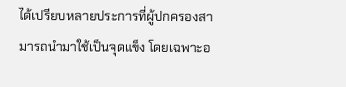ได้เปรียบหลายประการที่ผู้ปกครองสามารถนำมาใช้เป็นจุดแข็ง โดยเฉพาะอ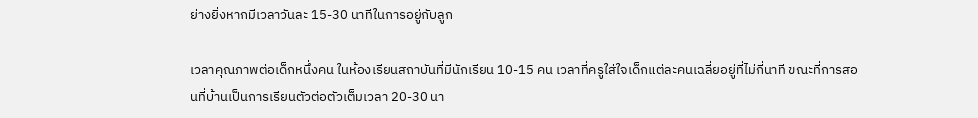ย่างยิ่งหากมีเวลาวันละ 15-30 นาทีในการอยู่กับลูก

เวลาคุณภาพต่อเด็กหนึ่งคน ในห้องเรียนสถาบันที่มีนักเรียน 10-15 คน เวลาที่ครูใส่ใจเด็กแต่ละคนเฉลี่ยอยู่ที่ไม่กี่นาที ขณะที่การสอนที่บ้านเป็นการเรียนตัวต่อตัวเต็มเวลา 20-30 นา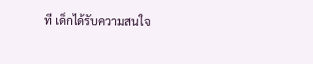ที เด็กได้รับความสนใจ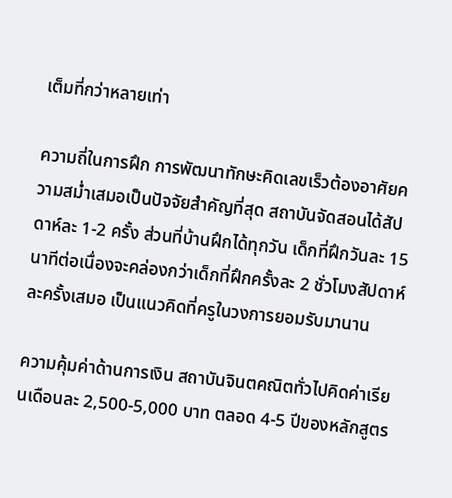เต็มที่กว่าหลายเท่า

ความถี่ในการฝึก การพัฒนาทักษะคิดเลขเร็วต้องอาศัยความสม่ำเสมอเป็นปัจจัยสำคัญที่สุด สถาบันจัดสอนได้สัปดาห์ละ 1-2 ครั้ง ส่วนที่บ้านฝึกได้ทุกวัน เด็กที่ฝึกวันละ 15 นาทีต่อเนื่องจะคล่องกว่าเด็กที่ฝึกครั้งละ 2 ชั่วโมงสัปดาห์ละครั้งเสมอ เป็นแนวคิดที่ครูในวงการยอมรับมานาน

ความคุ้มค่าด้านการเงิน สถาบันจินตคณิตทั่วไปคิดค่าเรียนเดือนละ 2,500-5,000 บาท ตลอด 4-5 ปีของหลักสูตร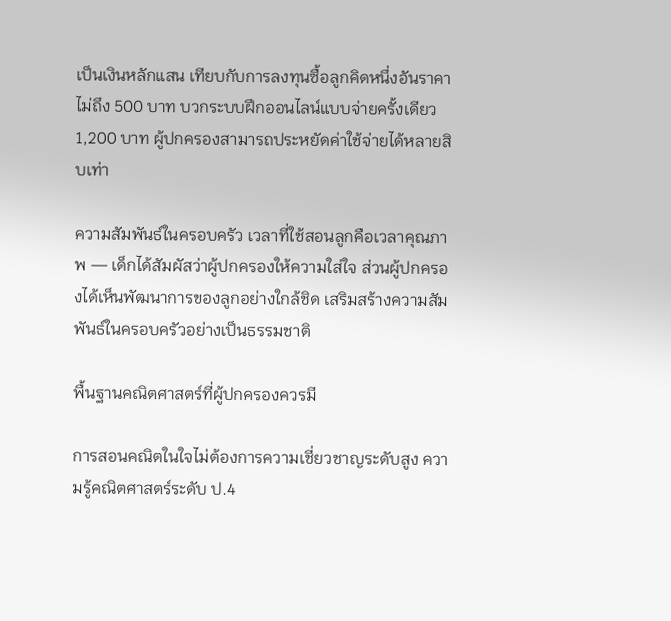เป็นเงินหลักแสน เทียบกับการลงทุนซื้อลูกคิดหนึ่งอันราคาไม่ถึง 500 บาท บวกระบบฝึกออนไลน์แบบจ่ายครั้งเดียว 1,200 บาท ผู้ปกครองสามารถประหยัดค่าใช้จ่ายได้หลายสิบเท่า

ความสัมพันธ์ในครอบครัว เวลาที่ใช้สอนลูกคือเวลาคุณภาพ — เด็กได้สัมผัสว่าผู้ปกครองให้ความใส่ใจ ส่วนผู้ปกครองได้เห็นพัฒนาการของลูกอย่างใกล้ชิด เสริมสร้างความสัมพันธ์ในครอบครัวอย่างเป็นธรรมชาติ

พื้นฐานคณิตศาสตร์ที่ผู้ปกครองควรมี

การสอนคณิตในใจไม่ต้องการความเชี่ยวชาญระดับสูง ความรู้คณิตศาสตร์ระดับ ป.4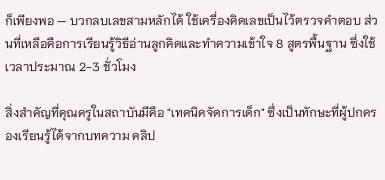ก็เพียงพอ — บวกลบเลขสามหลักได้ ใช้เครื่องคิดเลขเป็นไว้ตรวจคำตอบ ส่วนที่เหลือคือการเรียนรู้วิธีอ่านลูกคิดและทำความเข้าใจ 8 สูตรพื้นฐาน ซึ่งใช้เวลาประมาณ 2-3 ชั่วโมง

สิ่งสำคัญที่คุณครูในสถาบันมีคือ "เทคนิคจัดการเด็ก" ซึ่งเป็นทักษะที่ผู้ปกครองเรียนรู้ได้จากบทความ คลิป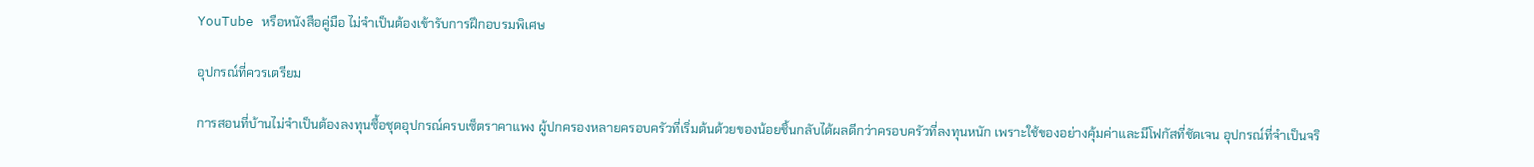YouTube หรือหนังสือคู่มือ ไม่จำเป็นต้องเข้ารับการฝึกอบรมพิเศษ

อุปกรณ์ที่ควรเตรียม

การสอนที่บ้านไม่จำเป็นต้องลงทุนซื้อชุดอุปกรณ์ครบเซ็ตราคาแพง ผู้ปกครองหลายครอบครัวที่เริ่มต้นด้วยของน้อยชิ้นกลับได้ผลดีกว่าครอบครัวที่ลงทุนหนัก เพราะใช้ของอย่างคุ้มค่าและมีโฟกัสที่ชัดเจน อุปกรณ์ที่จำเป็นจริ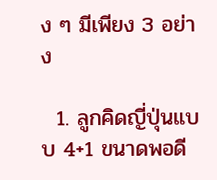ง ๆ มีเพียง 3 อย่าง

  1. ลูกคิดญี่ปุ่นแบบ 4+1 ขนาดพอดี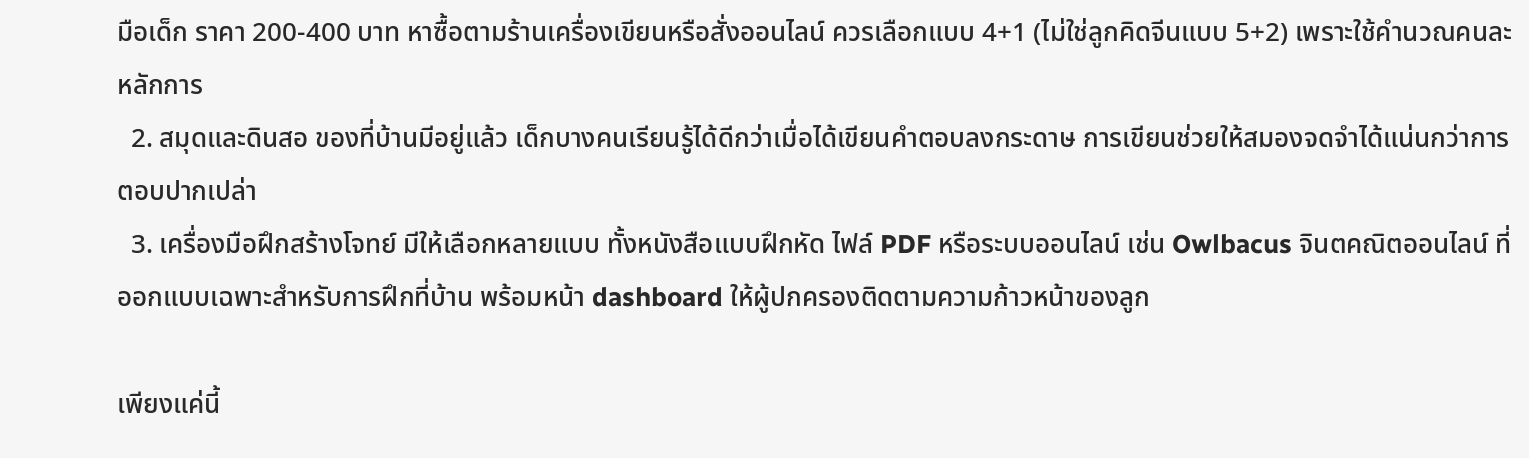มือเด็ก ราคา 200-400 บาท หาซื้อตามร้านเครื่องเขียนหรือสั่งออนไลน์ ควรเลือกแบบ 4+1 (ไม่ใช่ลูกคิดจีนแบบ 5+2) เพราะใช้คำนวณคนละหลักการ
  2. สมุดและดินสอ ของที่บ้านมีอยู่แล้ว เด็กบางคนเรียนรู้ได้ดีกว่าเมื่อได้เขียนคำตอบลงกระดาษ การเขียนช่วยให้สมองจดจำได้แน่นกว่าการตอบปากเปล่า
  3. เครื่องมือฝึกสร้างโจทย์ มีให้เลือกหลายแบบ ทั้งหนังสือแบบฝึกหัด ไฟล์ PDF หรือระบบออนไลน์ เช่น Owlbacus จินตคณิตออนไลน์ ที่ออกแบบเฉพาะสำหรับการฝึกที่บ้าน พร้อมหน้า dashboard ให้ผู้ปกครองติดตามความก้าวหน้าของลูก

เพียงแค่นี้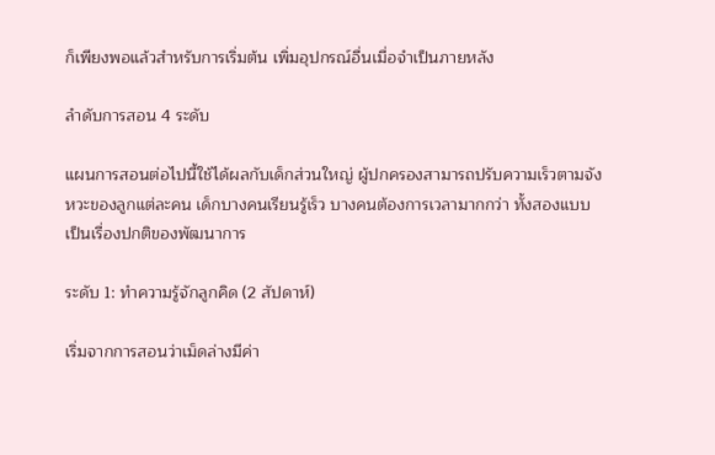ก็เพียงพอแล้วสำหรับการเริ่มต้น เพิ่มอุปกรณ์อื่นเมื่อจำเป็นภายหลัง

ลำดับการสอน 4 ระดับ

แผนการสอนต่อไปนี้ใช้ได้ผลกับเด็กส่วนใหญ่ ผู้ปกครองสามารถปรับความเร็วตามจังหวะของลูกแต่ละคน เด็กบางคนเรียนรู้เร็ว บางคนต้องการเวลามากกว่า ทั้งสองแบบเป็นเรื่องปกติของพัฒนาการ

ระดับ 1: ทำความรู้จักลูกคิด (2 สัปดาห์)

เริ่มจากการสอนว่าเม็ดล่างมีค่า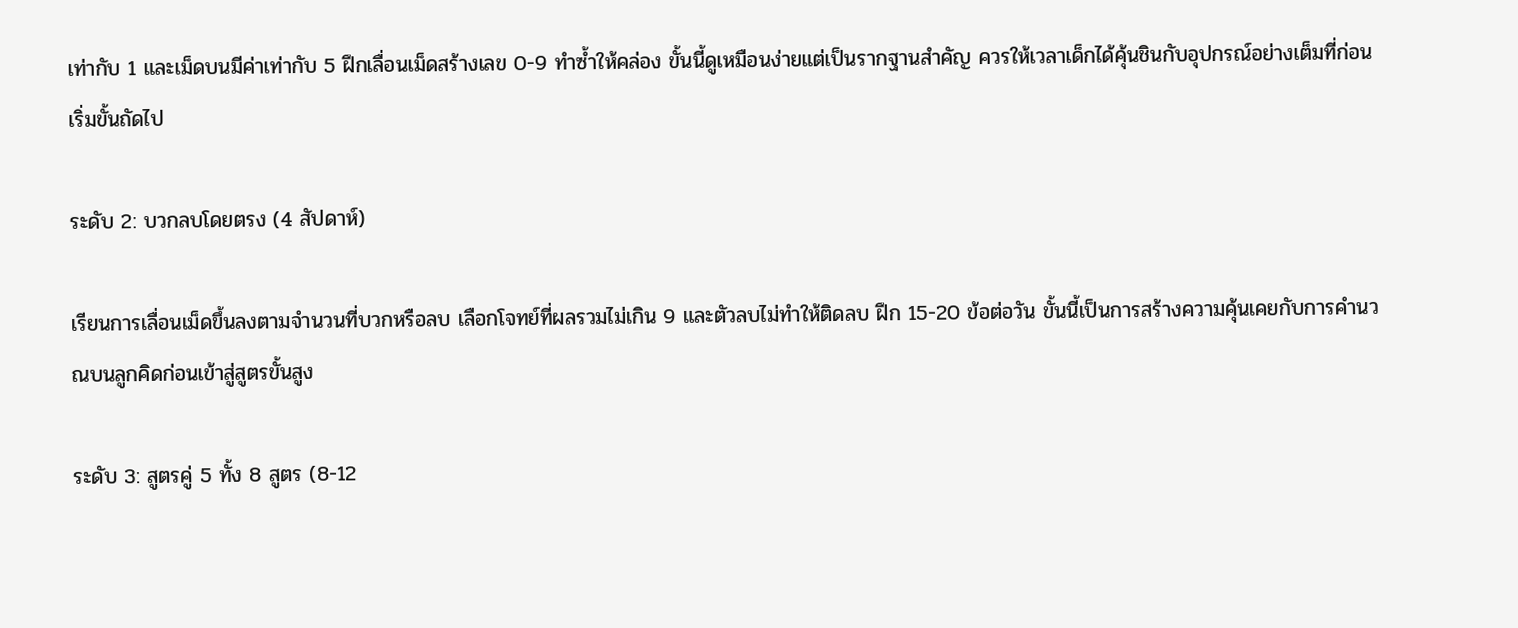เท่ากับ 1 และเม็ดบนมีค่าเท่ากับ 5 ฝึกเลื่อนเม็ดสร้างเลข 0-9 ทำซ้ำให้คล่อง ขั้นนี้ดูเหมือนง่ายแต่เป็นรากฐานสำคัญ ควรให้เวลาเด็กได้คุ้นชินกับอุปกรณ์อย่างเต็มที่ก่อนเริ่มขั้นถัดไป

ระดับ 2: บวกลบโดยตรง (4 สัปดาห์)

เรียนการเลื่อนเม็ดขึ้นลงตามจำนวนที่บวกหรือลบ เลือกโจทย์ที่ผลรวมไม่เกิน 9 และตัวลบไม่ทำให้ติดลบ ฝึก 15-20 ข้อต่อวัน ขั้นนี้เป็นการสร้างความคุ้นเคยกับการคำนวณบนลูกคิดก่อนเข้าสู่สูตรขั้นสูง

ระดับ 3: สูตรคู่ 5 ทั้ง 8 สูตร (8-12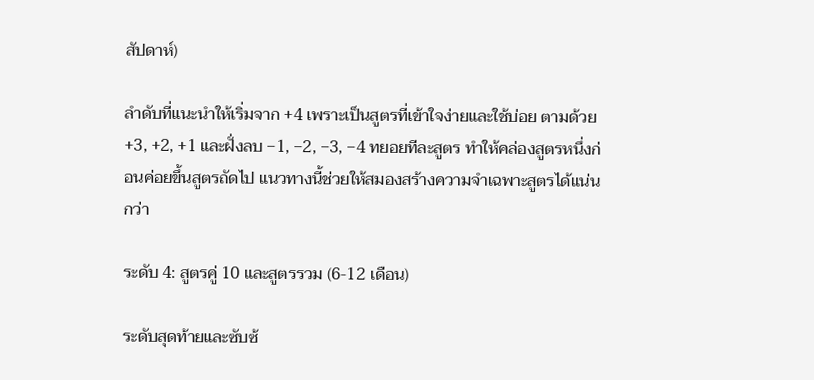สัปดาห์)

ลำดับที่แนะนำให้เริ่มจาก +4 เพราะเป็นสูตรที่เข้าใจง่ายและใช้บ่อย ตามด้วย +3, +2, +1 และฝั่งลบ −1, −2, −3, −4 ทยอยทีละสูตร ทำให้คล่องสูตรหนึ่งก่อนค่อยขึ้นสูตรถัดไป แนวทางนี้ช่วยให้สมองสร้างความจำเฉพาะสูตรได้แน่นกว่า

ระดับ 4: สูตรคู่ 10 และสูตรรวม (6-12 เดือน)

ระดับสุดท้ายและซับซ้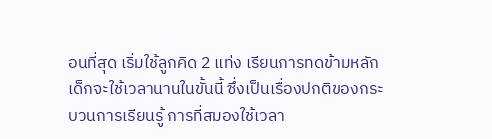อนที่สุด เริ่มใช้ลูกคิด 2 แท่ง เรียนการทดข้ามหลัก เด็กจะใช้เวลานานในขั้นนี้ ซึ่งเป็นเรื่องปกติของกระบวนการเรียนรู้ การที่สมองใช้เวลา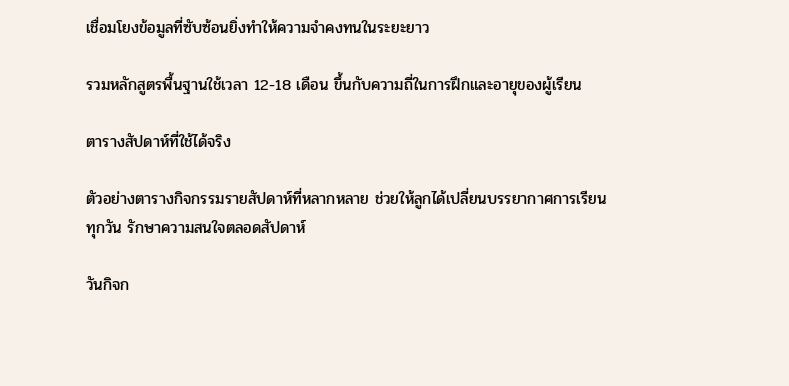เชื่อมโยงข้อมูลที่ซับซ้อนยิ่งทำให้ความจำคงทนในระยะยาว

รวมหลักสูตรพื้นฐานใช้เวลา 12-18 เดือน ขึ้นกับความถี่ในการฝึกและอายุของผู้เรียน

ตารางสัปดาห์ที่ใช้ได้จริง

ตัวอย่างตารางกิจกรรมรายสัปดาห์ที่หลากหลาย ช่วยให้ลูกได้เปลี่ยนบรรยากาศการเรียนทุกวัน รักษาความสนใจตลอดสัปดาห์

วันกิจก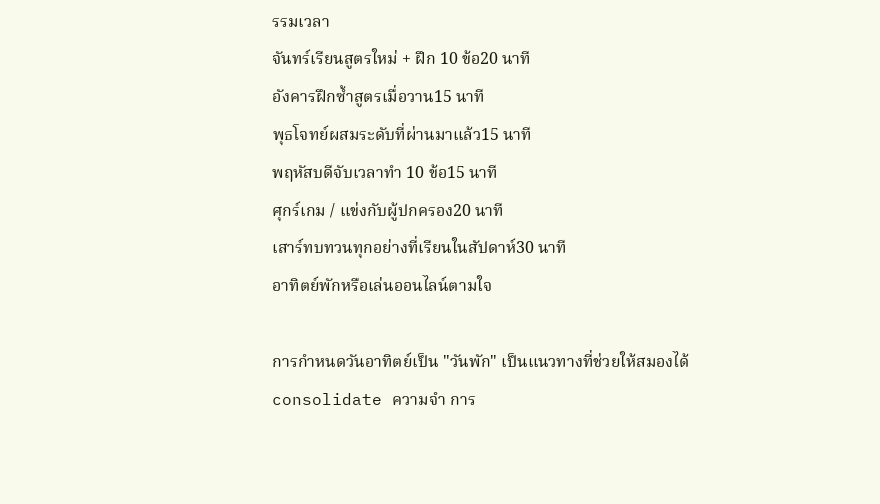รรมเวลา
จันทร์เรียนสูตรใหม่ + ฝึก 10 ข้อ20 นาที
อังคารฝึกซ้ำสูตรเมื่อวาน15 นาที
พุธโจทย์ผสมระดับที่ผ่านมาแล้ว15 นาที
พฤหัสบดีจับเวลาทำ 10 ข้อ15 นาที
ศุกร์เกม / แข่งกับผู้ปกครอง20 นาที
เสาร์ทบทวนทุกอย่างที่เรียนในสัปดาห์30 นาที
อาทิตย์พักหรือเล่นออนไลน์ตามใจ

การกำหนดวันอาทิตย์เป็น "วันพัก" เป็นแนวทางที่ช่วยให้สมองได้ consolidate ความจำ การ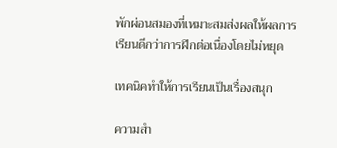พักผ่อนสมองที่เหมาะสมส่งผลให้ผลการเรียนดีกว่าการฝึกต่อเนื่องโดยไม่หยุด

เทคนิคทำให้การเรียนเป็นเรื่องสนุก

ความสำ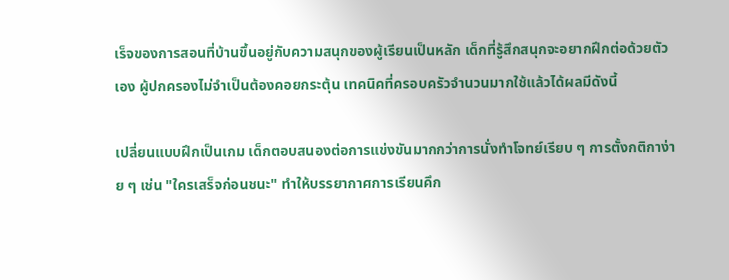เร็จของการสอนที่บ้านขึ้นอยู่กับความสนุกของผู้เรียนเป็นหลัก เด็กที่รู้สึกสนุกจะอยากฝึกต่อด้วยตัวเอง ผู้ปกครองไม่จำเป็นต้องคอยกระตุ้น เทคนิคที่ครอบครัวจำนวนมากใช้แล้วได้ผลมีดังนี้

เปลี่ยนแบบฝึกเป็นเกม เด็กตอบสนองต่อการแข่งขันมากกว่าการนั่งทำโจทย์เรียบ ๆ การตั้งกติกาง่าย ๆ เช่น "ใครเสร็จก่อนชนะ" ทำให้บรรยากาศการเรียนคึก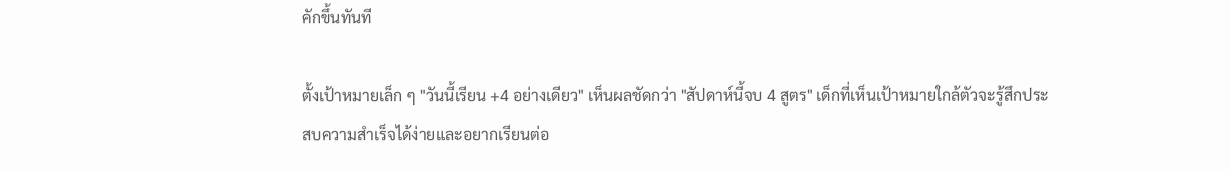คักขึ้นทันที

ตั้งเป้าหมายเล็ก ๆ "วันนี้เรียน +4 อย่างเดียว" เห็นผลชัดกว่า "สัปดาห์นี้จบ 4 สูตร" เด็กที่เห็นเป้าหมายใกล้ตัวจะรู้สึกประสบความสำเร็จได้ง่ายและอยากเรียนต่อ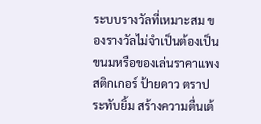ระบบรางวัลที่เหมาะสม ของรางวัลไม่จำเป็นต้องเป็นขนมหรือของเล่นราคาแพง สติกเกอร์ ป้ายดาว ตราประทับยิ้ม สร้างความตื่นเต้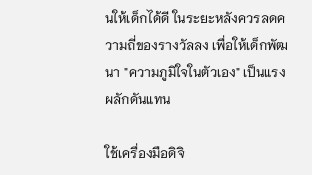นให้เด็กได้ดี ในระยะหลังควรลดความถี่ของรางวัลลง เพื่อให้เด็กพัฒนา "ความภูมิใจในตัวเอง" เป็นแรงผลักดันแทน

ใช้เครื่องมือดิจิ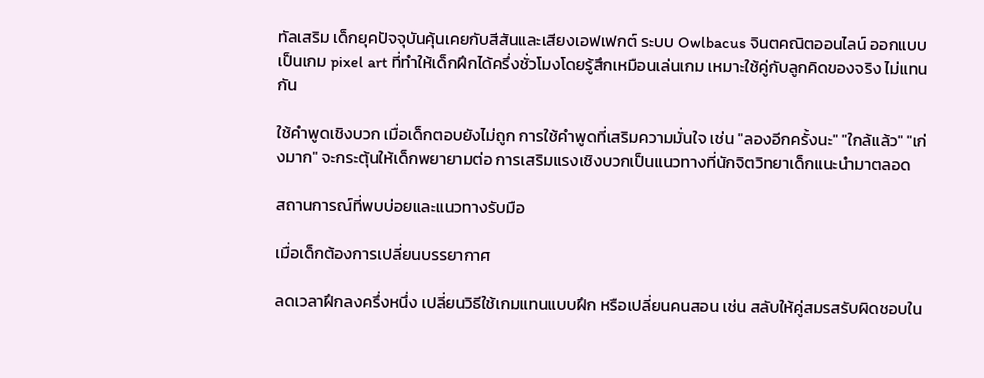ทัลเสริม เด็กยุคปัจจุบันคุ้นเคยกับสีสันและเสียงเอฟเฟกต์ ระบบ Owlbacus จินตคณิตออนไลน์ ออกแบบเป็นเกม pixel art ที่ทำให้เด็กฝึกได้ครึ่งชั่วโมงโดยรู้สึกเหมือนเล่นเกม เหมาะใช้คู่กับลูกคิดของจริง ไม่แทนกัน

ใช้คำพูดเชิงบวก เมื่อเด็กตอบยังไม่ถูก การใช้คำพูดที่เสริมความมั่นใจ เช่น "ลองอีกครั้งนะ" "ใกล้แล้ว" "เก่งมาก" จะกระตุ้นให้เด็กพยายามต่อ การเสริมแรงเชิงบวกเป็นแนวทางที่นักจิตวิทยาเด็กแนะนำมาตลอด

สถานการณ์ที่พบบ่อยและแนวทางรับมือ

เมื่อเด็กต้องการเปลี่ยนบรรยากาศ

ลดเวลาฝึกลงครึ่งหนึ่ง เปลี่ยนวิธีใช้เกมแทนแบบฝึก หรือเปลี่ยนคนสอน เช่น สลับให้คู่สมรสรับผิดชอบใน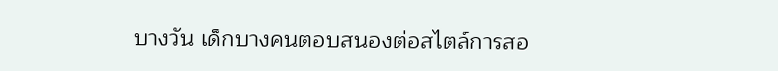บางวัน เด็กบางคนตอบสนองต่อสไตล์การสอ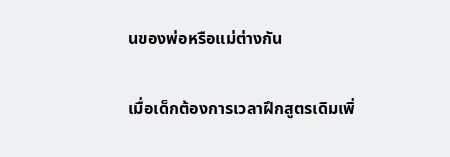นของพ่อหรือแม่ต่างกัน

เมื่อเด็กต้องการเวลาฝึกสูตรเดิมเพิ่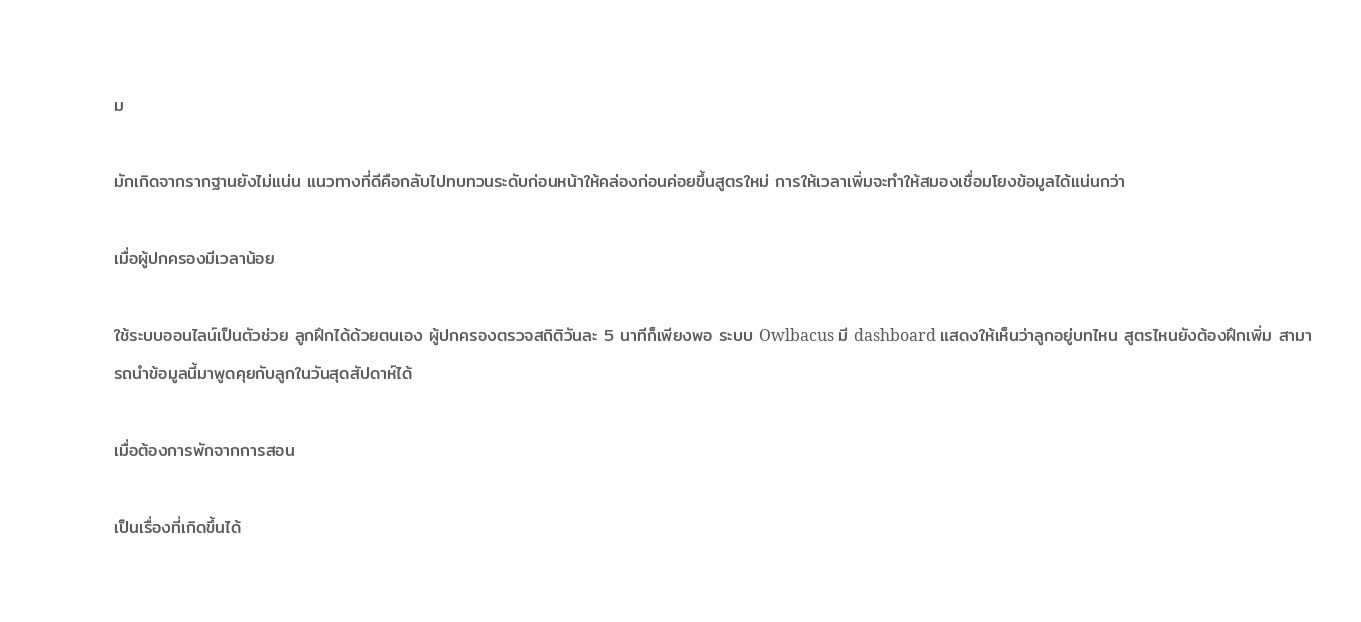ม

มักเกิดจากรากฐานยังไม่แน่น แนวทางที่ดีคือกลับไปทบทวนระดับก่อนหน้าให้คล่องก่อนค่อยขึ้นสูตรใหม่ การให้เวลาเพิ่มจะทำให้สมองเชื่อมโยงข้อมูลได้แน่นกว่า

เมื่อผู้ปกครองมีเวลาน้อย

ใช้ระบบออนไลน์เป็นตัวช่วย ลูกฝึกได้ด้วยตนเอง ผู้ปกครองตรวจสถิติวันละ 5 นาทีก็เพียงพอ ระบบ Owlbacus มี dashboard แสดงให้เห็นว่าลูกอยู่บทไหน สูตรไหนยังต้องฝึกเพิ่ม สามารถนำข้อมูลนี้มาพูดคุยกับลูกในวันสุดสัปดาห์ได้

เมื่อต้องการพักจากการสอน

เป็นเรื่องที่เกิดขึ้นได้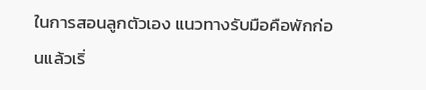ในการสอนลูกตัวเอง แนวทางรับมือคือพักก่อนแล้วเริ่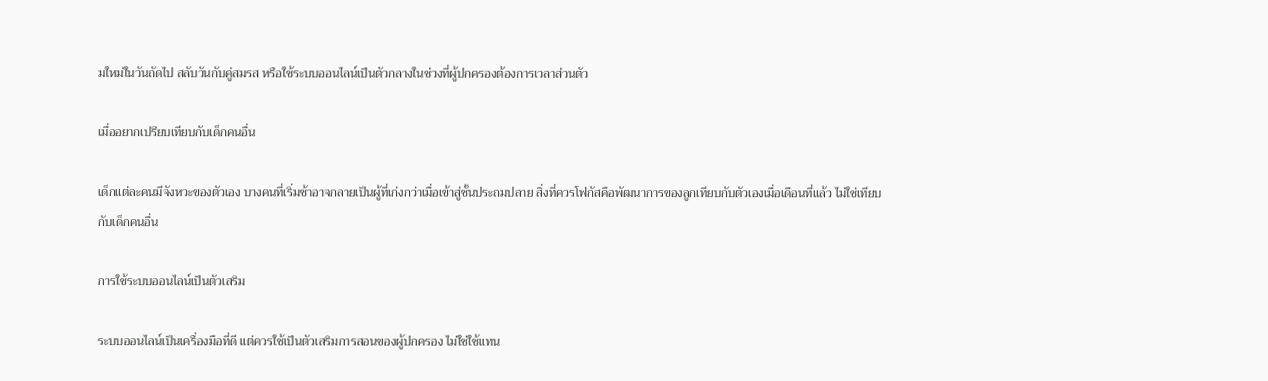มใหม่ในวันถัดไป สลับวันกับคู่สมรส หรือใช้ระบบออนไลน์เป็นตัวกลางในช่วงที่ผู้ปกครองต้องการเวลาส่วนตัว

เมื่ออยากเปรียบเทียบกับเด็กคนอื่น

เด็กแต่ละคนมีจังหวะของตัวเอง บางคนที่เริ่มช้าอาจกลายเป็นผู้ที่เก่งกว่าเมื่อเข้าสู่ชั้นประถมปลาย สิ่งที่ควรโฟกัสคือพัฒนาการของลูกเทียบกับตัวเองเมื่อเดือนที่แล้ว ไม่ใช่เทียบกับเด็กคนอื่น

การใช้ระบบออนไลน์เป็นตัวเสริม

ระบบออนไลน์เป็นเครื่องมือที่ดี แต่ควรใช้เป็นตัวเสริมการสอนของผู้ปกครอง ไม่ใช่ใช้แทน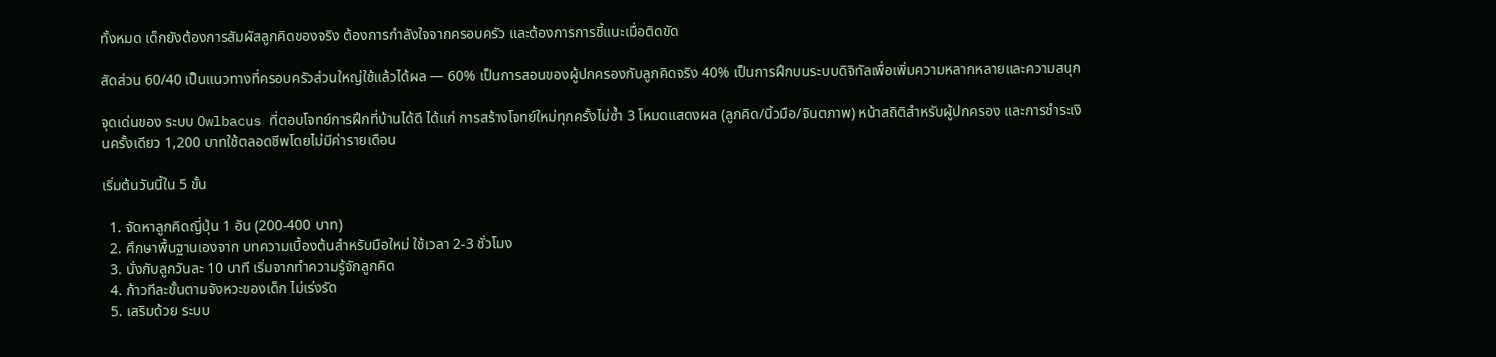ทั้งหมด เด็กยังต้องการสัมผัสลูกคิดของจริง ต้องการกำลังใจจากครอบครัว และต้องการการชี้แนะเมื่อติดขัด

สัดส่วน 60/40 เป็นแนวทางที่ครอบครัวส่วนใหญ่ใช้แล้วได้ผล — 60% เป็นการสอนของผู้ปกครองกับลูกคิดจริง 40% เป็นการฝึกบนระบบดิจิทัลเพื่อเพิ่มความหลากหลายและความสนุก

จุดเด่นของ ระบบ Owlbacus ที่ตอบโจทย์การฝึกที่บ้านได้ดี ได้แก่ การสร้างโจทย์ใหม่ทุกครั้งไม่ซ้ำ 3 โหมดแสดงผล (ลูกคิด/นิ้วมือ/จินตภาพ) หน้าสถิติสำหรับผู้ปกครอง และการชำระเงินครั้งเดียว 1,200 บาทใช้ตลอดชีพโดยไม่มีค่ารายเดือน

เริ่มต้นวันนี้ใน 5 ขั้น

  1. จัดหาลูกคิดญี่ปุ่น 1 อัน (200-400 บาท)
  2. ศึกษาพื้นฐานเองจาก บทความเบื้องต้นสำหรับมือใหม่ ใช้เวลา 2-3 ชั่วโมง
  3. นั่งกับลูกวันละ 10 นาที เริ่มจากทำความรู้จักลูกคิด
  4. ก้าวทีละขั้นตามจังหวะของเด็ก ไม่เร่งรัด
  5. เสริมด้วย ระบบ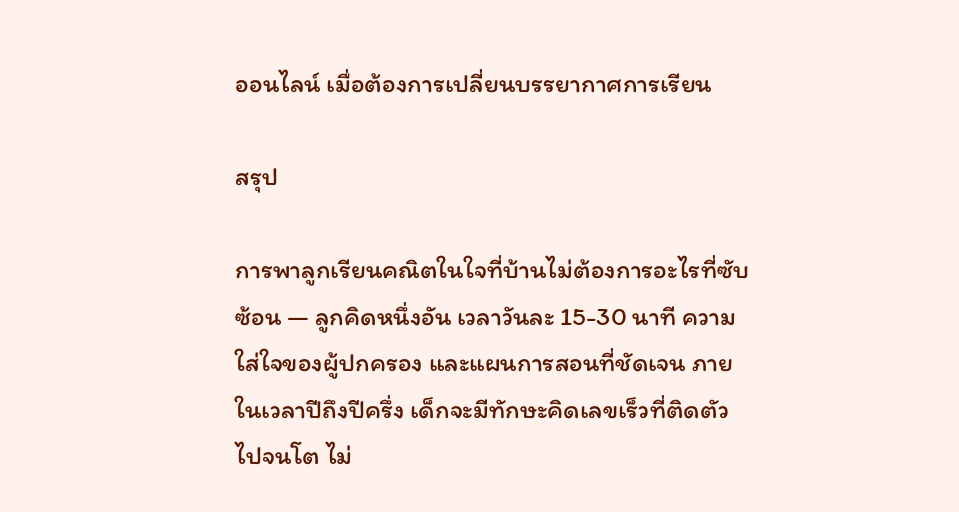ออนไลน์ เมื่อต้องการเปลี่ยนบรรยากาศการเรียน

สรุป

การพาลูกเรียนคณิตในใจที่บ้านไม่ต้องการอะไรที่ซับซ้อน — ลูกคิดหนึ่งอัน เวลาวันละ 15-30 นาที ความใส่ใจของผู้ปกครอง และแผนการสอนที่ชัดเจน ภายในเวลาปีถึงปีครึ่ง เด็กจะมีทักษะคิดเลขเร็วที่ติดตัวไปจนโต ไม่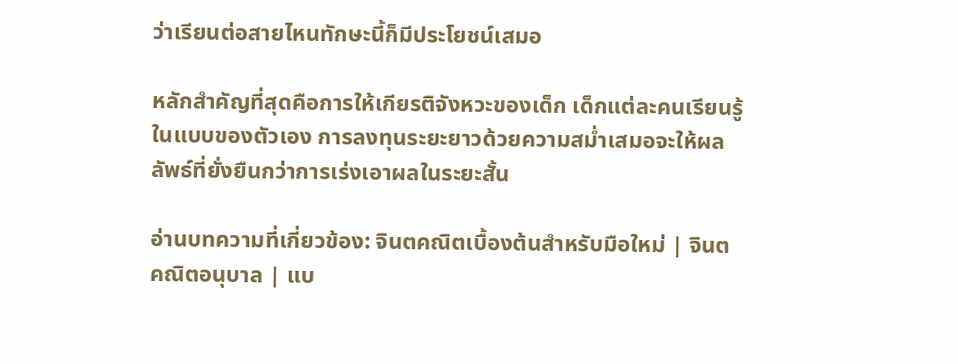ว่าเรียนต่อสายไหนทักษะนี้ก็มีประโยชน์เสมอ

หลักสำคัญที่สุดคือการให้เกียรติจังหวะของเด็ก เด็กแต่ละคนเรียนรู้ในแบบของตัวเอง การลงทุนระยะยาวด้วยความสม่ำเสมอจะให้ผลลัพธ์ที่ยั่งยืนกว่าการเร่งเอาผลในระยะสั้น

อ่านบทความที่เกี่ยวข้อง: จินตคณิตเบื้องต้นสำหรับมือใหม่ | จินตคณิตอนุบาล | แบ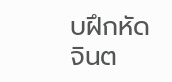บฝึกหัดจินต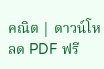คณิต | ดาวน์โหลด PDF ฟรี